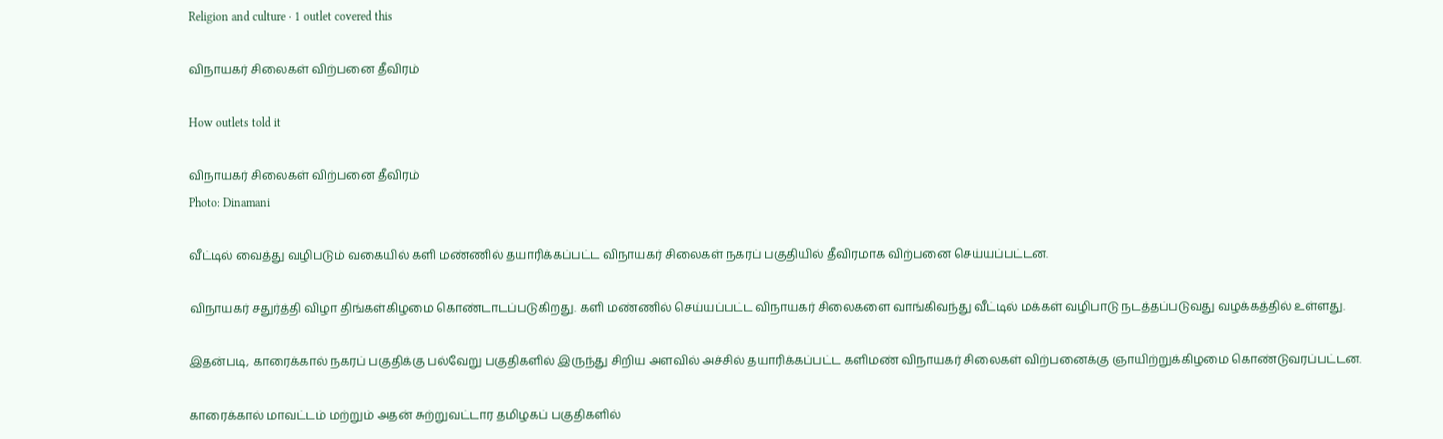Religion and culture · 1 outlet covered this

விநாயகர் சிலைகள் விற்பனை தீவிரம்

How outlets told it

விநாயகர் சிலைகள் விற்பனை தீவிரம்
Photo: Dinamani

வீட்டில் வைத்து வழிபடும் வகையில் களி மண்ணில் தயாரிக்கப்பட்ட விநாயகர் சிலைகள் நகரப் பகுதியில் தீவிரமாக விற்பனை செய்யப்பட்டன.

விநாயகர் சதுர்த்தி விழா திங்கள்கிழமை கொண்டாடப்படுகிறது. களி மண்ணில் செய்யப்பட்ட விநாயகர் சிலைகளை வாங்கிவந்து வீட்டில் மக்கள் வழிபாடு நடத்தப்படுவது வழக்கத்தில் உள்ளது.

இதன்படி, காரைக்கால் நகரப் பகுதிக்கு பல்வேறு பகுதிகளில் இருந்து சிறிய அளவில் அச்சில் தயாரிக்கப்பட்ட களிமண் விநாயகர் சிலைகள் விற்பனைக்கு ஞாயிற்றுக்கிழமை கொண்டுவரப்பட்டன.

காரைக்கால் மாவட்டம் மற்றும் அதன் சுற்றுவட்டார தமிழகப் பகுதிகளில்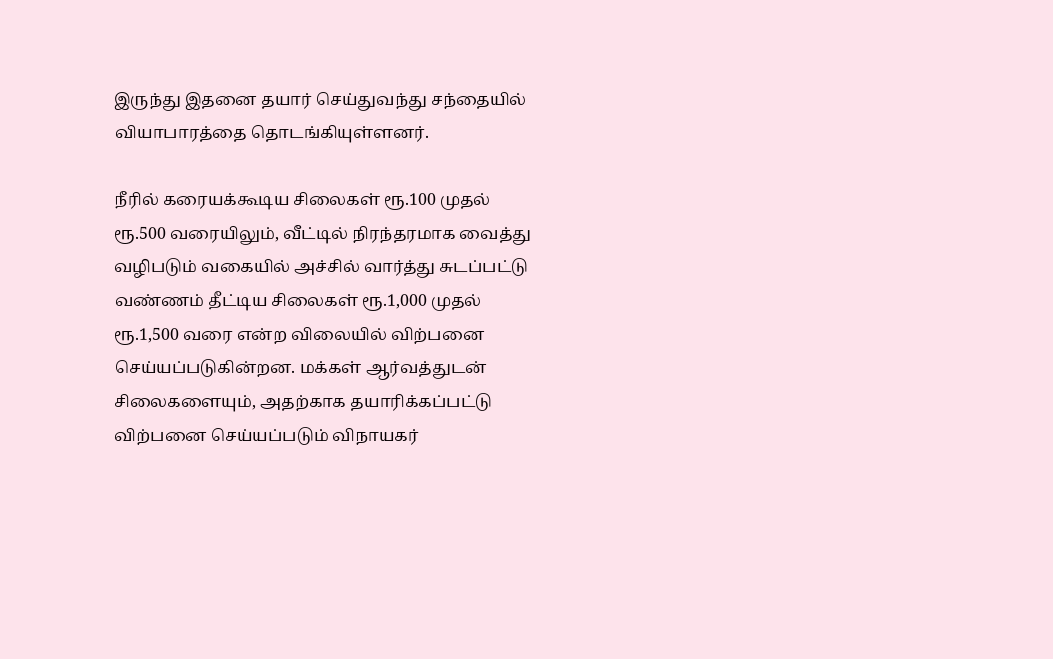இருந்து இதனை தயார் செய்துவந்து சந்தையில் வியாபாரத்தை தொடங்கியுள்ளனர்.

நீரில் கரையக்கூடிய சிலைகள் ரூ.100 முதல் ரூ.500 வரையிலும், வீட்டில் நிரந்தரமாக வைத்து வழிபடும் வகையில் அச்சில் வார்த்து சுடப்பட்டு வண்ணம் தீட்டிய சிலைகள் ரூ.1,000 முதல் ரூ.1,500 வரை என்ற விலையில் விற்பனை செய்யப்படுகின்றன. மக்கள் ஆர்வத்துடன் சிலைகளையும், அதற்காக தயாரிக்கப்பட்டு விற்பனை செய்யப்படும் விநாயகர்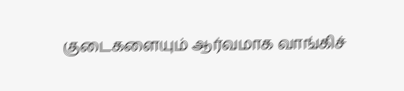குடைகளையும் ஆர்வமாக வாங்கிச்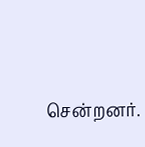சென்றனர்.